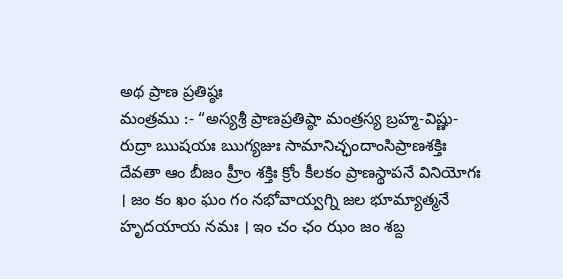అథ ప్రాణ ప్రతిష్ఠః
మంత్రము :- “అస్యశ్రీ ప్రాణప్రతిష్ఠా మంత్రస్య బ్రహ్మ-విష్ణు-రుద్రా ఋషయః ఋగ్యజుః సామానిచ్ఛందాంసిప్రాణశక్తిః దేవతా ఆం బీజం హ్రీం శక్తిః క్రోం కీలకం ప్రాణస్థాపనే వినియోగః । జం కం ఖం ఘం గం నభోవాయ్వగ్ని జల భూమ్యాత్మనే హృదయాయ నమః । ఇం చం ఛం ఝం జం శబ్ద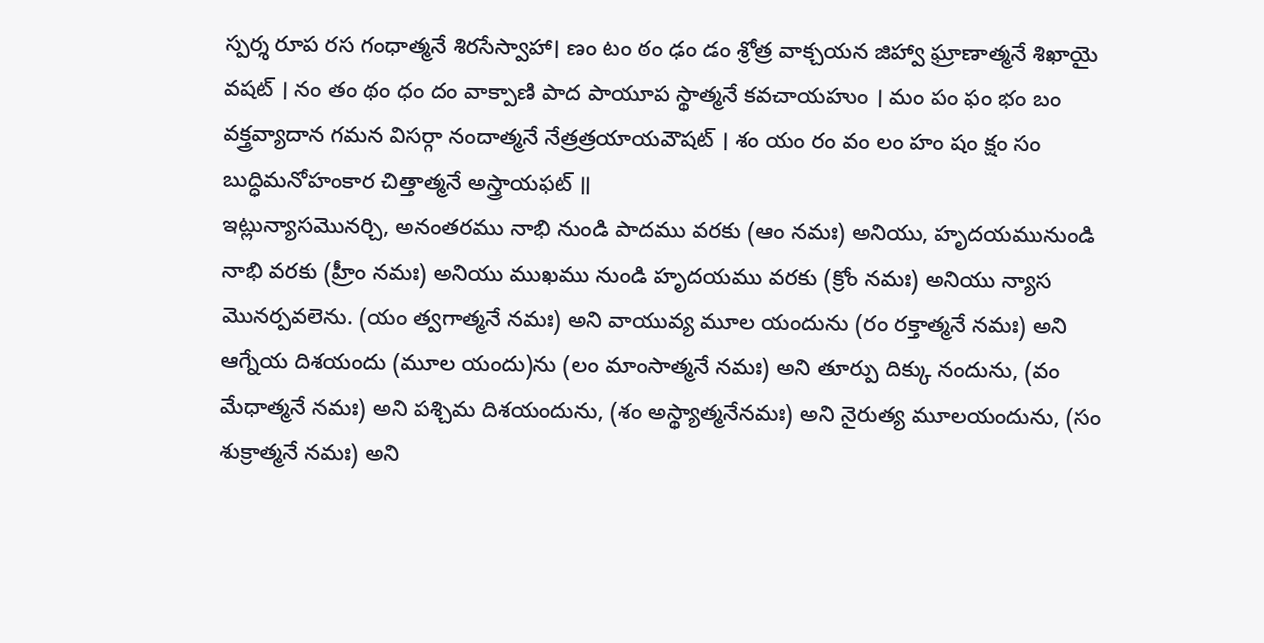స్పర్శ రూప రస గంధాత్మనే శిరసేస్వాహా। ణం టం ఠం ఢం డం శ్రోత్ర వాక్చయన జిహ్వా ఘ్రాణాత్మనే శిఖాయై వషట్ । నం తం థం ధం దం వాక్పాణి పాద పాయూప స్థాత్మనే కవచాయహుం । మం పం ఫం భం బం వక్త్రవ్యాదాన గమన విసర్గా నందాత్మనే నేత్రత్రయాయవౌషట్ । శం యం రం వం లం హం షం క్షం సం బుద్ధిమనోహంకార చిత్తాత్మనే అస్త్రాయఫట్ ॥
ఇట్లున్యాసమొనర్చి, అనంతరము నాభి నుండి పాదము వరకు (ఆం నమః) అనియు, హృదయమునుండి నాభి వరకు (హ్రీం నమః) అనియు ముఖము నుండి హృదయము వరకు (క్రోం నమః) అనియు న్యాస మొనర్పవలెను. (యం త్వగాత్మనే నమః) అని వాయువ్య మూల యందును (రం రక్తాత్మనే నమః) అని ఆగ్నేయ దిశయందు (మూల యందు)ను (లం మాంసాత్మనే నమః) అని తూర్పు దిక్కు నందును, (వం మేధాత్మనే నమః) అని పశ్చిమ దిశయందును, (శం అస్థ్యాత్మనేనమః) అని నైరుత్య మూలయందును, (సం శుక్రాత్మనే నమః) అని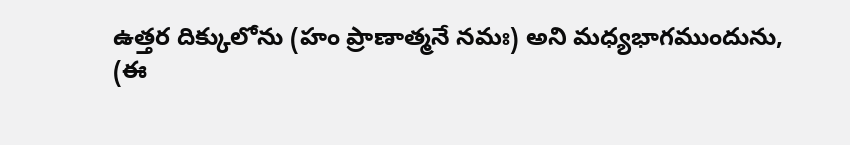ఉత్తర దిక్కులోను (హం ప్రాణాత్మనే నమః) అని మధ్యభాగముందును,
(ఈ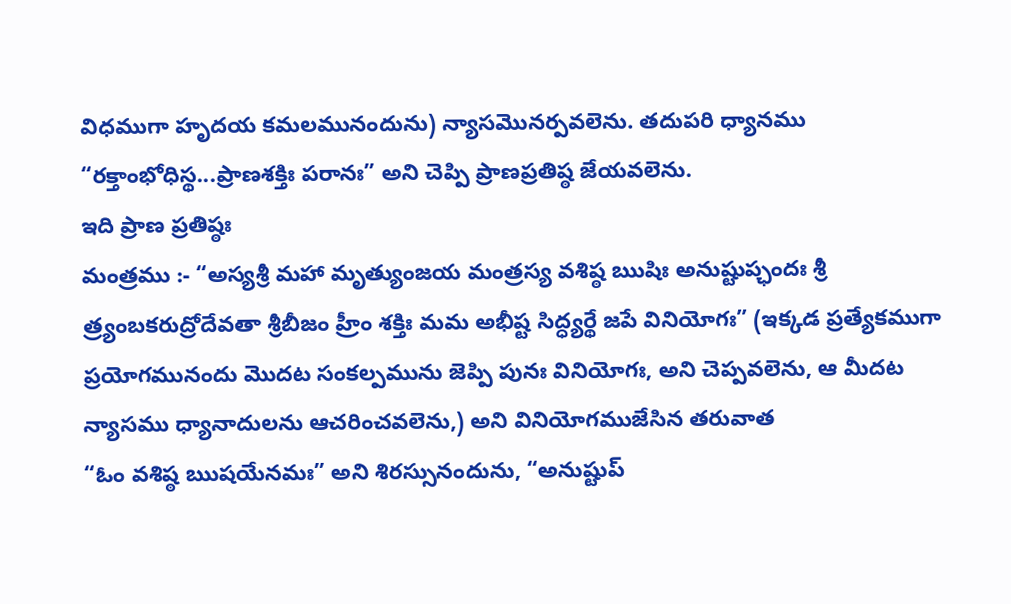విధముగా హృదయ కమలమునందును) న్యాసమొనర్పవలెను. తదుపరి ధ్యానము “రక్తాంభోధిస్థ...ప్రాణశక్తిః పరానః” అని చెప్పి ప్రాణప్రతిష్ఠ జేయవలెను.
ఇది ప్రాణ ప్రతిష్ఠః
మంత్రము :- “అస్యశ్రీ మహా మృత్యుంజయ మంత్రస్య వశిష్ఠ ఋషిః అనుష్టుప్ఛందః శ్రీ త్ర్యంబకరుద్రోదేవతా శ్రీబీజం హ్రీం శక్తిః మమ అభీష్ట సిద్ధ్యర్థే జపే వినియోగః” (ఇక్కడ ప్రత్యేకముగా ప్రయోగమునందు మొదట సంకల్పమును జెప్పి పునః వినియోగః, అని చెప్పవలెను, ఆ మీదట న్యాసము ధ్యానాదులను ఆచరించవలెను,) అని వినియోగముజేసిన తరువాత
“ఓం వశిష్ఠ ఋషయేనమః” అని శిరస్సునందును, “అనుష్టుప్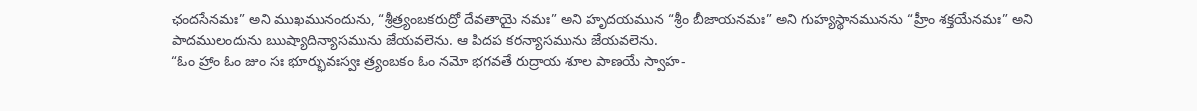ఛందసేనమః” అని ముఖమునందును, “శ్రీత్ర్యంబకరుద్రో దేవతాయై నమః” అని హృదయమున “శ్రీం బీజాయనమః” అని గుహ్యస్థానమునను “హ్రీం శక్తయేనమః” అని పాదములందును ఋష్యాదిన్యాసమును జేయవలెను. ఆ పిదప కరన్యాసమును జేయవలెను.
“ఓం హ్రాం ఓం జుం సః భూర్భువఃస్వః త్ర్యంబకం ఓం నమో భగవతే రుద్రాయ శూల పాణయే స్వాహ-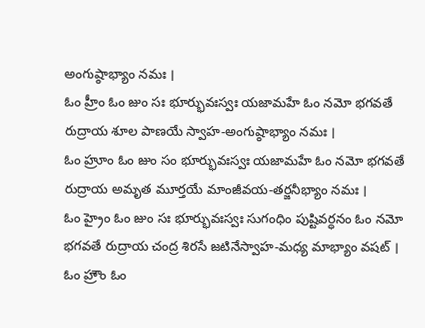అంగుష్ఠాభ్యాం నమః ।
ఓం హ్రీం ఓం జుం సః భూర్భువఃస్వః యజామహే ఓం నమో భగవతే రుద్రాయ శూల పాణయే స్వాహ-అంగుష్ఠాభ్యాం నమః ।
ఓం హ్రూం ఓం జుం సం భూర్భువఃస్వః యజామహే ఓం నమో భగవతే రుద్రాయ అమృత మూర్తయే మాంజీవయ-తర్జనీభ్యాం నమః ।
ఓం హ్రైం ఓం జుం సః భూర్భువఃస్వః సుగంధిం పుష్టివర్ధనం ఓం నమో భగవతే రుద్రాయ చంద్ర శిరసే జటినేస్వాహ-మధ్య మాభ్యాం వషట్ ।
ఓం హ్రౌం ఓం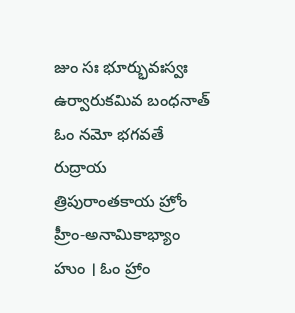జుం సః భూర్భువఃస్వః ఉర్వారుకమివ బంధనాత్ ఓం నమో భగవతే రుద్రాయ
త్రిపురాంతకాయ హ్రోం హ్రీం-అనామికాభ్యాం హుం । ఓం హ్రాం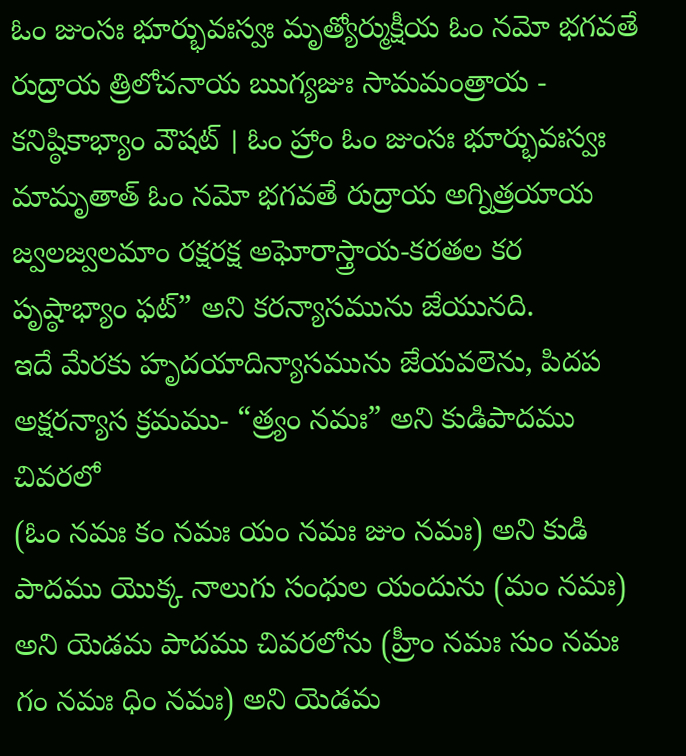ఓం జుంసః భూర్భువఃస్వః మృత్యోర్ముక్షీయ ఓం నమో భగవతే రుద్రాయ త్రిలోచనాయ ఋగ్యజుః సామమంత్రాయ - కనిష్ఠికాభ్యాం వౌషట్ । ఓం హ్రాం ఓం జుంసః భూర్భువఃస్వః మామృతాత్ ఓం నమో భగవతే రుద్రాయ అగ్నిత్రయాయ జ్వలజ్వలమాం రక్షరక్ష అఘోరాస్త్రాయ-కరతల కర పృష్ఠాభ్యాం ఫట్” అని కరన్యాసమును జేయునది.
ఇదే మేరకు హృదయాదిన్యాసమును జేయవలెను, పిదప అక్షరన్యాస క్రమము- “త్ర్యం నమః” అని కుడిపాదము చివరలో
(ఓం నమః కం నమః యం నమః జుం నమః) అని కుడి పాదము యొక్క నాలుగు సంధుల యందును (మం నమః) అని యెడమ పాదము చివరలోను (హ్రీం నమః సుం నమః గం నమః ధిం నమః) అని యెడమ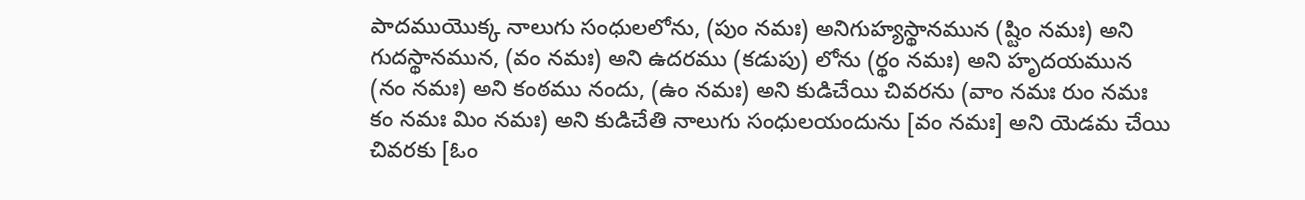పాదముయొక్క నాలుగు సంధులలోను, (పుం నమః) అనిగుహ్యస్థానమున (ష్టిం నమః) అని గుదస్థానమున, (వం నమః) అని ఉదరము (కడుపు) లోను (ర్థం నమః) అని హృదయమున (నం నమః) అని కంఠము నందు, (ఉం నమః) అని కుడిచేయి చివరను (వాం నమః రుం నమః కం నమః మిం నమః) అని కుడిచేతి నాలుగు సంధులయందును [వం నమః] అని యెడమ చేయి చివరకు [ఓం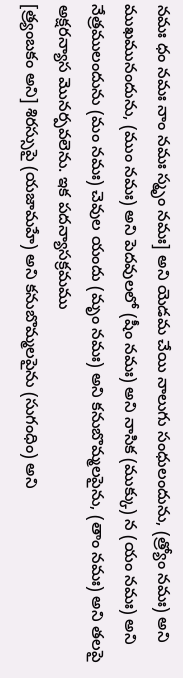నమః ధం నమః నాం నమః స్మృం నమః] అని యెడమ చేయి నాలుగు సంధులందును, (త్ర్యోం నమః) అని ముఖమునందును, (ముం నమః) అని పెదవులలో (షీం నమః) అని నాసిక (ముక్కు) న (యం నమః) అని నేత్రములందును (మం నమః) చెవుల యందు (మృం నమః) అని కనుబొమ్మలపైను, (తాం నమః) అని తలపై అక్షరన్యాస మొనర్పవలెను. ఇక పదన్యాసక్రమము
[త్ర్యంబకం అని] శిరస్సుపై (యజామహే) అని కనుబొమ్మలపైను (సుగంధిం) అని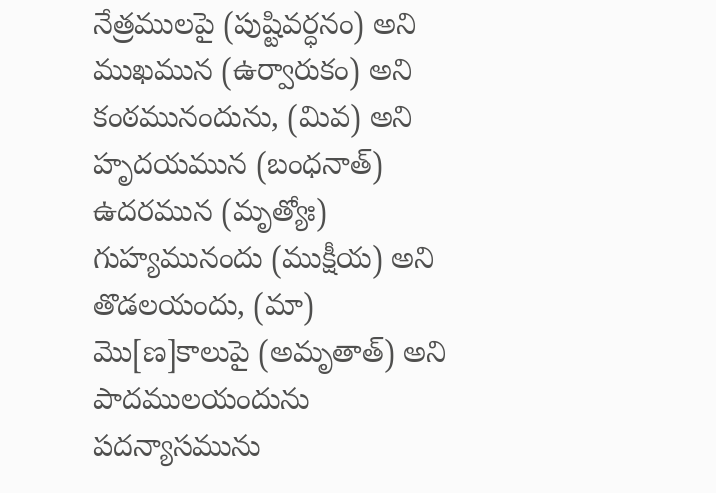నేత్రములపై (పుష్టివర్ధనం) అని ముఖమున (ఉర్వారుకం) అని కంఠమునందును, (మివ) అని హృదయమున (బంధనాత్) ఉదరమున (మృత్యోః) గుహ్యమునందు (ముక్షీయ) అని తొడలయందు, (మా) మొ[ణ]కాలుపై (అమృతాత్) అని పాదములయందును పదన్యాసమును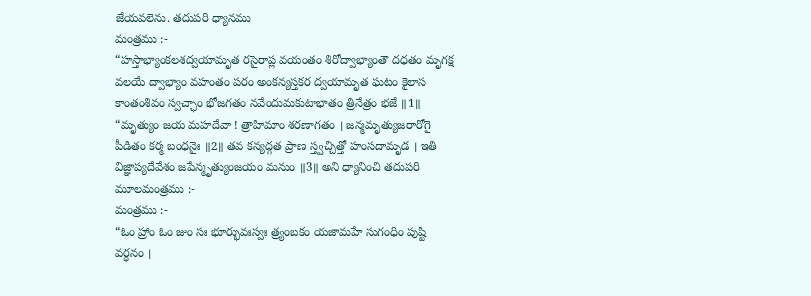జేయవలెను. తదుపరి ధ్యానము
మంత్రము :-
“హస్తాభ్యాంకలశద్వయామృత రసైరాప్ల వయంతం శిరోద్వాభ్యాంతౌ దధతం మృగక్ష వలయే ద్వాభ్యాం వహంతం పరం అంకన్యస్తకర ద్వయామృత ఘటం కైలాస కాంతంశివం స్వచ్ఛాం భోజగతం నవేందుమకుటాభాతం త్రినేత్రం భజే ॥1॥ “మృత్యుం జయ మహదేవా ! త్రాహిమాం శరణాగతం । జన్మమృత్యుజరారోగై పీడితం కర్మ బంధనైః ॥2॥ తవ కన్యద్గత ప్రాణ స్త్వచ్చిత్తో హంసదామృడ । ఇతి విజ్ఞాప్యదేవేశం జపేన్మృత్యుంజయం మనుం ॥3॥ అని ధ్యానించి తదుపరి మూలమంత్రము :-
మంత్రము :-
“ఓం హ్రాం ఓం జుం సః భూర్భువఃస్వః త్ర్యంబకం యజామహే సుగంధిం పుష్టి వర్ధనం ।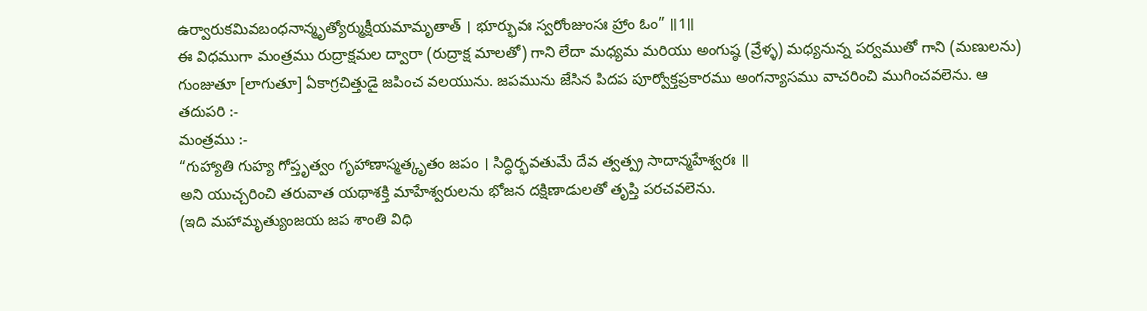ఉర్వారుకమివబంధనాన్మృత్యోర్ముక్షీయమామృతాత్ । భూర్భువః స్వరోంజుంసః హ్రాం ఓం” ॥1॥
ఈ విధముగా మంత్రము రుద్రాక్షమల ద్వారా (రుద్రాక్ష మాలతో) గాని లేదా మధ్యమ మరియు అంగుష్ఠ (వ్రేళ్ళ) మధ్యనున్న పర్వముతో గాని (మణులను) గుంజుతూ [లాగుతూ] ఏకాగ్రచిత్తుడై జపించ వలయును. జపమును జేసిన పిదప పూర్వోక్తప్రకారము అంగన్యాసము వాచరించి ముగించవలెను. ఆ తదుపరి :-
మంత్రము :-
“గుహ్యాతి గుహ్య గోప్తృత్వం గృహాణాస్మత్కృతం జపం । సిద్ధిర్భవతుమే దేవ త్వత్ప్ర సాదాన్మహేశ్వరః ॥
అని యుచ్చరించి తరువాత యథాశక్తి మాహేశ్వరులను భోజన దక్షిణాడులతో తృప్తి పరచవలెను.
(ఇది మహామృత్యుంజయ జప శాంతి విధి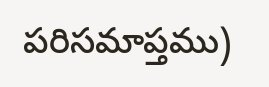పరిసమాప్తము)